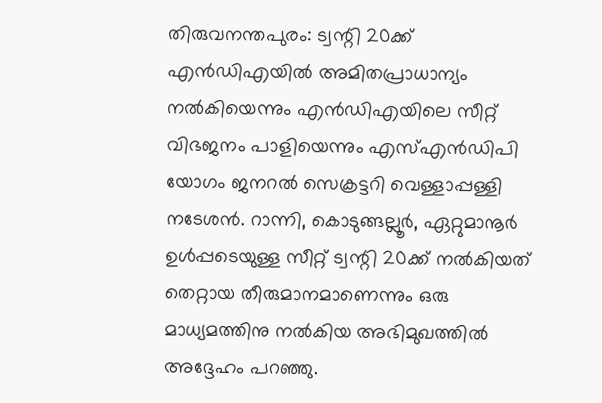തിരുവനന്തപുരം: ട്വന്റി 20ക്ക് എൻഡിഎയിൽ അമിതപ്രാധാന്യം നൽകിയെന്നും എൻഡിഎയിലെ സീറ്റ് വിഭജനം പാളിയെന്നും എസ്എൻഡിപി യോഗം ജനറൽ സെക്രട്ടറി വെള്ളാപ്പള്ളി നടേശൻ. റാന്നി, കൊടുങ്ങല്ലൂർ, ഏറ്റുമാനൂർ ഉൾപ്പടെയുള്ള സീറ്റ് ട്വന്റി 20ക്ക് നൽകിയത് തെറ്റായ തീരുമാനമാണെന്നും ഒരു മാധ്യമത്തിനു നൽകിയ അഭിമുഖത്തിൽ അദ്ദേഹം പറഞ്ഞു.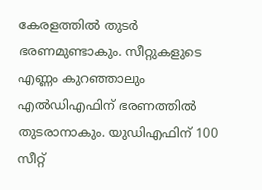കേരളത്തിൽ തുടർ ഭരണമുണ്ടാകും. സീറ്റുകളുടെ എണ്ണം കുറഞ്ഞാലും എൽഡിഎഫിന് ഭരണത്തിൽ തുടരാനാകും. യുഡിഎഫിന് 100 സീറ്റ്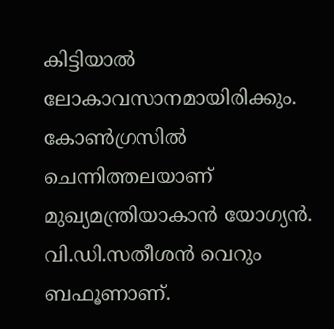കിട്ടിയാൽ ലോകാവസാനമായിരിക്കും. കോൺഗ്രസിൽ ചെന്നിത്തലയാണ് മുഖ്യമന്ത്രിയാകാൻ യോഗ്യൻ. വി.ഡി.സതീശൻ വെറും ബഫൂണാണ്.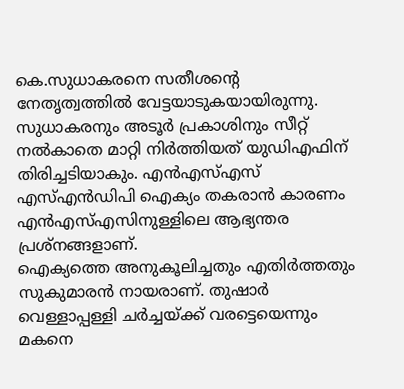കെ.സുധാകരനെ സതീശന്റെ നേതൃത്വത്തിൽ വേട്ടയാടുകയായിരുന്നു. സുധാകരനും അടൂർ പ്രകാശിനും സീറ്റ് നൽകാതെ മാറ്റി നിർത്തിയത് യുഡിഎഫിന് തിരിച്ചടിയാകും. എൻഎസ്എസ് എസ്എൻഡിപി ഐക്യം തകരാൻ കാരണം എൻഎസ്എസിനുള്ളിലെ ആഭ്യന്തര പ്രശ്നങ്ങളാണ്.
ഐക്യത്തെ അനുകൂലിച്ചതും എതിർത്തതും സുകുമാരൻ നായരാണ്. തുഷാർ വെള്ളാപ്പള്ളി ചർച്ചയ്ക്ക് വരട്ടെയെന്നും മകനെ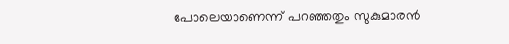പോലെയാണെന്ന് പറഞ്ഞതും സുകുമാരൻ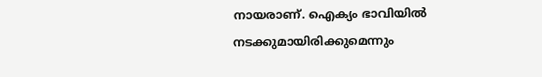നായരാണ്. ഐക്യം ഭാവിയിൽ നടക്കുമായിരിക്കുമെന്നും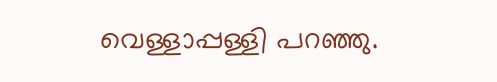വെള്ളാപ്പള്ളി പറഞ്ഞു.